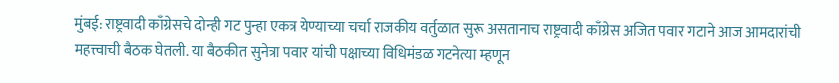मुंबई: राष्ट्रवादी काँग्रेसचे दोन्ही गट पुन्हा एकत्र येण्याच्या चर्चा राजकीय वर्तुळात सुरू असतानाच राष्ट्रवादी काँग्रेस अजित पवार गटाने आज आमदारांची महत्त्वाची बैठक घेतली. या बैठकीत सुनेत्रा पवार यांची पक्षाच्या विधिमंडळ गटनेत्या म्हणून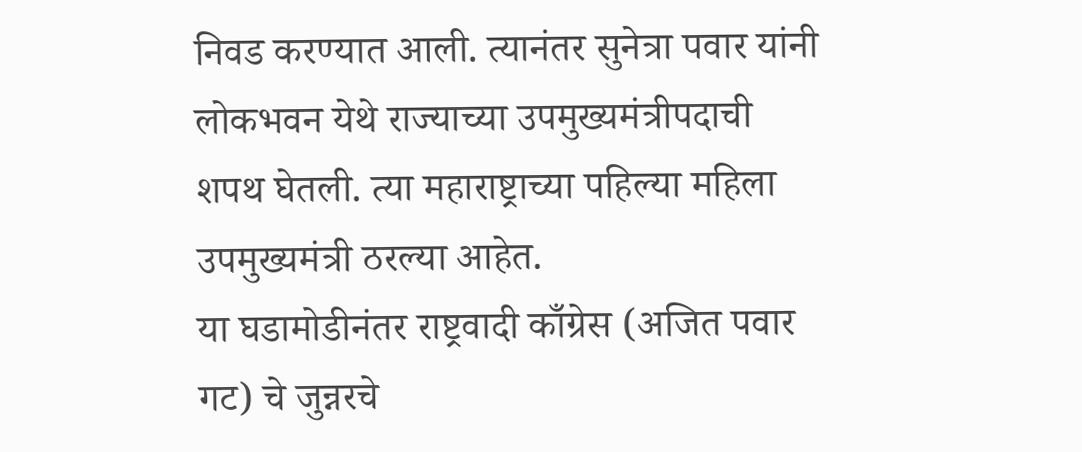निवड करण्यात आली. त्यानंतर सुनेत्रा पवार यांनी लोकभवन येथे राज्याच्या उपमुख्यमंत्रीपदाची शपथ घेतली. त्या महाराष्ट्राच्या पहिल्या महिला उपमुख्यमंत्री ठरल्या आहेत.
या घडामोडीनंतर राष्ट्रवादी काँग्रेस (अजित पवार गट) चे जुन्नरचे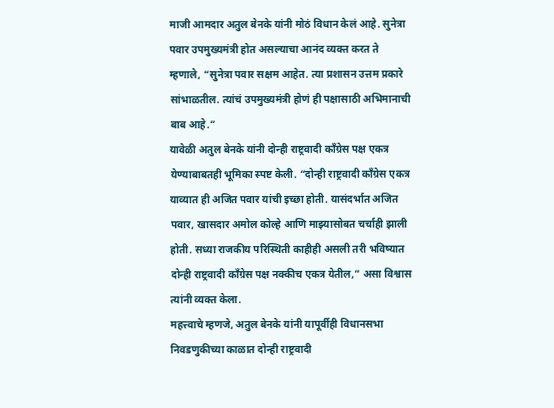माजी आमदार अतुल बेनके यांनी मोठं विधान केलं आहे. सुनेत्रा पवार उपमुख्यमंत्री होत असल्याचा आनंद व्यक्त करत ते म्हणाले, “सुनेत्रा पवार सक्षम आहेत. त्या प्रशासन उत्तम प्रकारे सांभाळतील. त्यांचं उपमुख्यमंत्री होणं ही पक्षासाठी अभिमानाची बाब आहे.”
यावेळी अतुल बेनके यांनी दोन्ही राष्ट्रवादी काँग्रेस पक्ष एकत्र येण्याबाबतही भूमिका स्पष्ट केली. “दोन्ही राष्ट्रवादी काँग्रेस एकत्र याव्यात ही अजित पवार यांची इच्छा होती. यासंदर्भात अजित पवार, खासदार अमोल कोल्हे आणि माझ्यासोबत चर्चाही झाली होती. सध्या राजकीय परिस्थिती काहीही असली तरी भविष्यात दोन्ही राष्ट्रवादी काँग्रेस पक्ष नक्कीच एकत्र येतील,” असा विश्वास त्यांनी व्यक्त केला.
महत्त्वाचे म्हणजे, अतुल बेनके यांनी यापूर्वीही विधानसभा निवडणुकीच्या काळात दोन्ही राष्ट्रवादी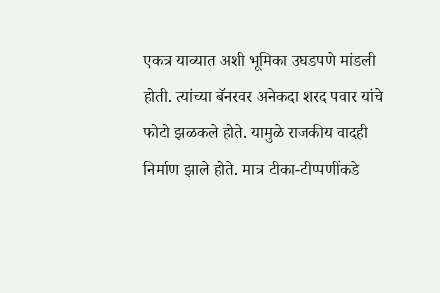एकत्र याव्यात अशी भूमिका उघडपणे मांडली होती. त्यांच्या बॅनरवर अनेकदा शरद पवार यांचे फोटो झळकले होते. यामुळे राजकीय वादही निर्माण झाले होते. मात्र टीका-टीप्पणींकडे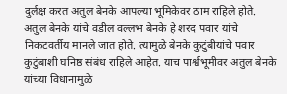दुर्लक्ष करत अतुल बेनके आपल्या भूमिकेवर ठाम राहिले होते.
अतुल बेनके यांचे वडील वल्लभ बेनके हे शरद पवार यांचे निकटवर्तीय मानले जात होते. त्यामुळे बेनके कुटुंबीयांचे पवार कुटुंबाशी घनिष्ठ संबंध राहिले आहेत. याच पार्श्वभूमीवर अतुल बेनके यांच्या विधानामुळे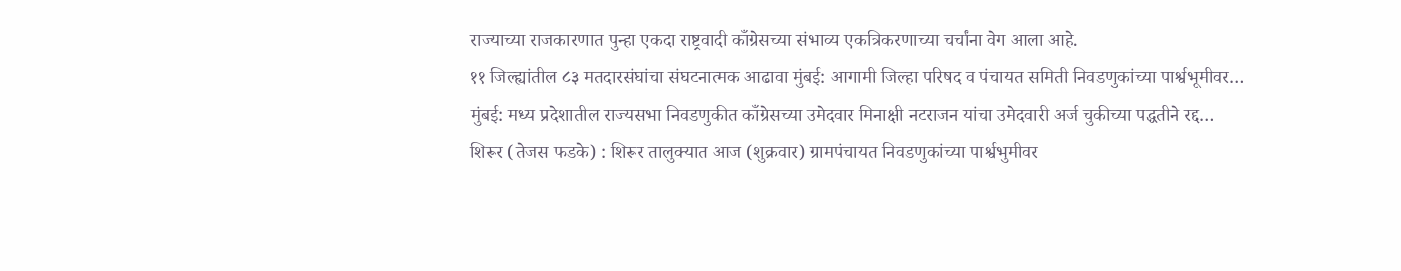राज्याच्या राजकारणात पुन्हा एकदा राष्ट्रवादी काँग्रेसच्या संभाव्य एकत्रिकरणाच्या चर्चांना वेग आला आहे.
११ जिल्ह्यांतील ८३ मतदारसंघांचा संघटनात्मक आढावा मुंबई: आगामी जिल्हा परिषद व पंचायत समिती निवडणुकांच्या पार्श्वभूमीवर…
मुंबई: मध्य प्रदेशातील राज्यसभा निवडणुकीत काँग्रेसच्या उमेदवार मिनाक्षी नटराजन यांचा उमेदवारी अर्ज चुकीच्या पद्धतीने रद्द…
शिरूर (तेजस फडके) : शिरूर तालुक्यात आज (शुक्रवार) ग्रामपंचायत निवडणुकांच्या पार्श्वभुमीवर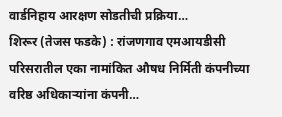वार्डनिहाय आरक्षण सोडतीची प्रक्रिया…
शिरूर (तेजस फडके) : रांजणगाव एमआयडीसी परिसरातील एका नामांकित औषध निर्मिती कंपनीच्या वरिष्ठ अधिकाऱ्यांना कंपनी…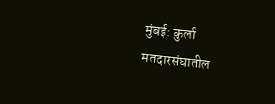मुंबई: कुर्ला मतदारसंघातील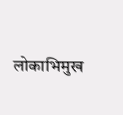लोकाभिमुख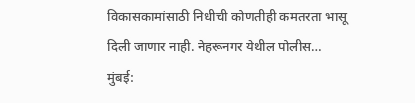विकासकामांसाठी निधीची कोणतीही कमतरता भासू दिली जाणार नाही. नेहरूनगर येथील पोलीस…
मुंबई: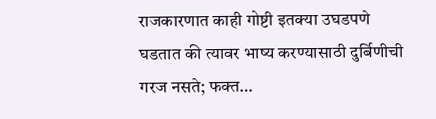राजकारणात काही गोष्टी इतक्या उघडपणे घडतात की त्यावर भाष्य करण्यासाठी दुर्बिणीची गरज नसते; फक्त…